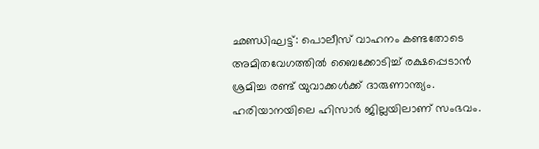ഛണ്ഡിഘട്ട്: പൊലീസ് വാഹനം കണ്ടതോടെ അമിതവേഗത്തിൽ ബൈക്കോടിച്ച് രക്ഷപ്പെടാൻ ശ്രമിച്ച രണ്ട് യുവാക്കൾക്ക് ദാരുണാന്ത്യം. ഹരിയാനയിലെ ഹിസാർ ജില്ലയിലാണ് സംഭവം.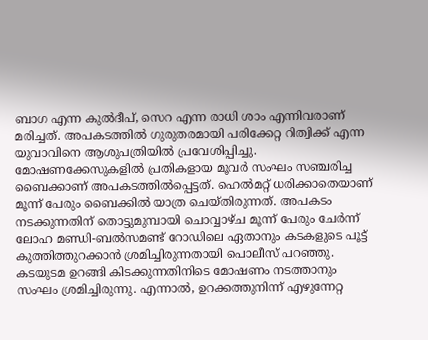ബാഗ എന്ന കുൽദീപ്, സെറ എന്ന രാധി ശാം എന്നിവരാണ് മരിച്ചത്. അപകടത്തിൽ ഗുരുതരമായി പരിക്കേറ്റ റിത്വിക്ക് എന്ന യുവാവിനെ ആശുപത്രിയിൽ പ്രവേശിപ്പിച്ചു.
മോഷണക്കേസുകളിൽ പ്രതികളായ മൂവർ സംഘം സഞ്ചരിച്ച ബൈക്കാണ് അപകടത്തിൽപ്പെട്ടത്. ഹെൽമറ്റ് ധരിക്കാതെയാണ് മൂന്ന് പേരും ബൈക്കിൽ യാത്ര ചെയ്തിരുന്നത്. അപകടം നടക്കുന്നതിന് തൊട്ടുമുമ്പായി ചൊവ്വാഴ്ച മൂന്ന് പേരും ചേർന്ന് ലോഹ മണ്ഡി-ബൽസമണ്ട് റോഡിലെ ഏതാനും കടകളുടെ പൂട്ട് കുത്തിത്തുറക്കാൻ ശ്രമിച്ചിരുന്നതായി പൊലീസ് പറഞ്ഞു.
കടയുടമ ഉറങ്ങി കിടക്കുന്നതിനിടെ മോഷണം നടത്താനും സംഘം ശ്രമിച്ചിരുന്നു. എന്നാൽ, ഉറക്കത്തുനിന്ന് എഴുന്നേറ്റ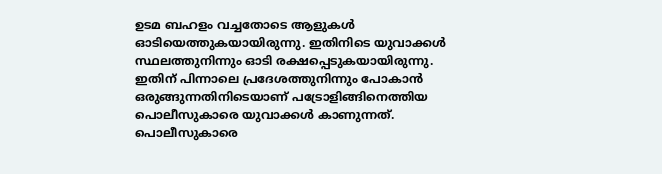ഉടമ ബഹളം വച്ചതോടെ ആളുകൾ ഓടിയെത്തുകയായിരുന്നു. ഇതിനിടെ യുവാക്കൾ സ്ഥലത്തുനിന്നും ഓടി രക്ഷപ്പെടുകയായിരുന്നു. ഇതിന് പിന്നാലെ പ്രദേശത്തുനിന്നും പോകാൻ ഒരുങ്ങുന്നതിനിടെയാണ് പട്രോളിങ്ങിനെത്തിയ പൊലീസുകാരെ യുവാക്കൾ കാണുന്നത്. പൊലീസുകാരെ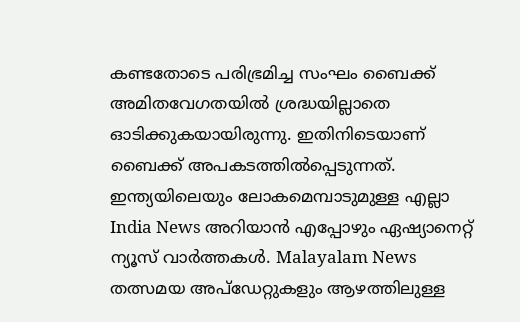കണ്ടതോടെ പരിഭ്രമിച്ച സംഘം ബൈക്ക് അമിതവേഗതയിൽ ശ്രദ്ധയില്ലാതെ ഓടിക്കുകയായിരുന്നു. ഇതിനിടെയാണ് ബൈക്ക് അപകടത്തിൽപ്പെടുന്നത്.
ഇന്ത്യയിലെയും ലോകമെമ്പാടുമുള്ള എല്ലാ India News അറിയാൻ എപ്പോഴും ഏഷ്യാനെറ്റ് ന്യൂസ് വാർത്തകൾ. Malayalam News തത്സമയ അപ്ഡേറ്റുകളും ആഴത്തിലുള്ള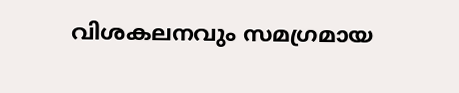വിശകലനവും സമഗ്രമായ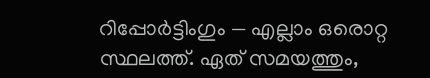റിപ്പോർട്ടിംഗും — എല്ലാം ഒരൊറ്റ സ്ഥലത്ത്. ഏത് സമയത്തും,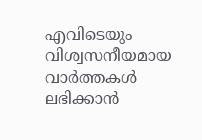എവിടെയും വിശ്വസനീയമായ വാർത്തകൾ ലഭിക്കാൻ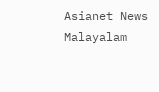Asianet News Malayalam